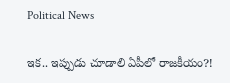Political News

ఇక‌.. ఇప్పుడు చూడాలి ఏపీలో రాజ‌కీయం?!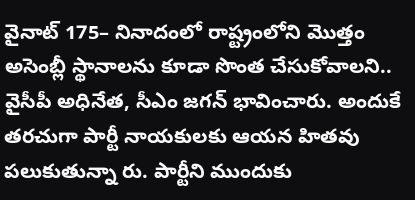వైనాట్ 175– నినాదంలో రాష్ట్రంలోని మొత్తం అసెంబ్లీ స్థానాల‌ను కూడా సొంత చేసుకోవాల‌ని.. వైసీపీ అధినేత‌, సీఎం జ‌గ‌న్ భావించారు. అందుకే త‌ర‌చుగా పార్టీ నాయ‌కుల‌కు ఆయ‌న హిత‌వు ప‌లుకుతున్నా రు. పార్టీని ముందుకు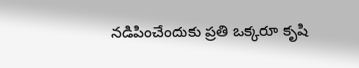న‌డిపించేందుకు ప్ర‌తి ఒక్క‌రూ కృషి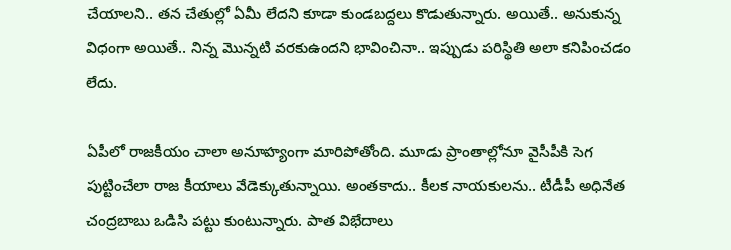చేయాల‌ని.. త‌న చేతుల్లో ఏమీ లేద‌ని కూడా కుండ‌బ‌ద్ద‌లు కొడుతున్నారు. అయితే.. అనుకున్న విధంగా అయితే.. నిన్న మొన్న‌టి వ‌ర‌కుఉందని భావించినా.. ఇప్పుడు ప‌రిస్థితి అలా క‌నిపించ‌డం లేదు.

ఏపీలో రాజ‌కీయం చాలా అనూహ్యంగా మారిపోతోంది. మూడు ప్రాంతాల్లోనూ వైసీపీకి సెగ పుట్టించేలా రాజ కీయాలు వేడెక్కుతున్నాయి. అంత‌కాదు.. కీల‌క నాయ‌కుల‌ను.. టీడీపీ అధినేత చంద్ర‌బాబు ఒడిసి ప‌ట్టు కుంటున్నారు. పాత విభేదాలు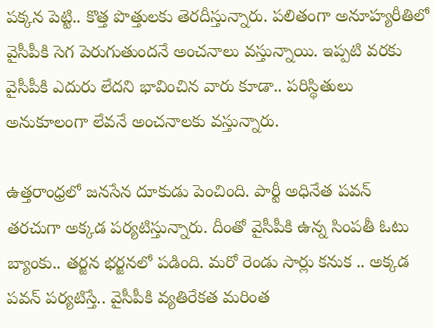ప‌క్క‌న పెట్టి.. కొత్త పొత్తుల‌కు తెర‌దీస్తున్నారు. ప‌లితంగా అనూహ్య‌రీతిలో వైసీపీకి సెగ పెరుగుతుంద‌నే అంచ‌నాలు వ‌స్తున్నాయి. ఇప్ప‌టి వ‌ర‌కు వైసీపీకి ఎదురు లేద‌ని భావించిన వారు కూడా.. ప‌రిస్థితులు అనుకూలంగా లేవ‌నే అంచ‌నాల‌కు వ‌స్తున్నారు.

ఉత్త‌రాంధ్ర‌లో జ‌నసేన దూకుడు పెంచింది. పార్టీ అధినేత ప‌వ‌న్ త‌ర‌చుగా అక్క‌డ ప‌ర్య‌టిస్తున్నారు. దీంతో వైసీపీకి ఉన్న సింప‌తీ ఓటు బ్యాంకు.. త‌ర్జ‌న భ‌ర్జ‌న‌లో ప‌డింది. మ‌రో రెండు సార్లు క‌నుక .. అక్క‌డ ప‌వ‌న్ ప‌ర్య‌టిస్తే.. వైసీపీకి వ్య‌తిరేకత మ‌రింత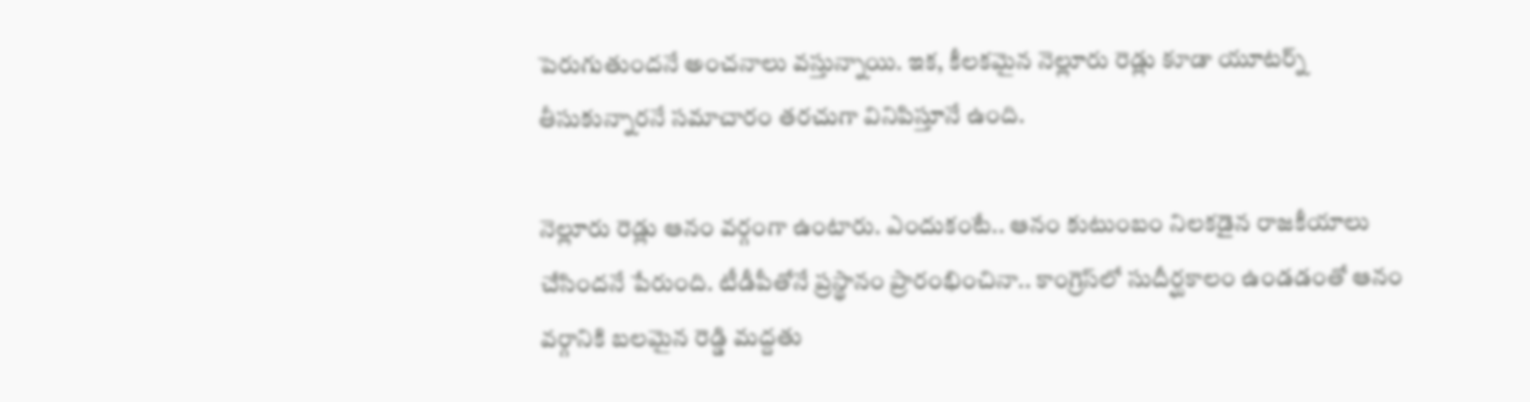పెరుగుతుంద‌నే అంచ‌నాలు వ‌స్తున్నాయి. ఇక‌, కీల‌క‌మైన నెల్లూరు రెడ్లు కూడా యూట‌ర్న్ తీసుకున్నార‌నే స‌మాచారం త‌ర‌చుగా వినిపిస్తూనే ఉంది.

నెల్లూరు రెడ్లు ఆనం వ‌ర్గంగా ఉంటారు. ఎందుకంటే.. ఆనం కుటుంబం నిల‌క‌డైన రాజ‌కీయాలు చేసింద‌నే పేరుంది. టీడీపీతోనే ప్ర‌స్థానం ప్రారంభించినా.. కాంగ్రెస్‌లో సుదీర్ఘ‌కాలం ఉండ‌డంతో ఆనం వ‌ర్గానికి బ‌ల‌మైన రెడ్డి మ‌ద్ద‌తు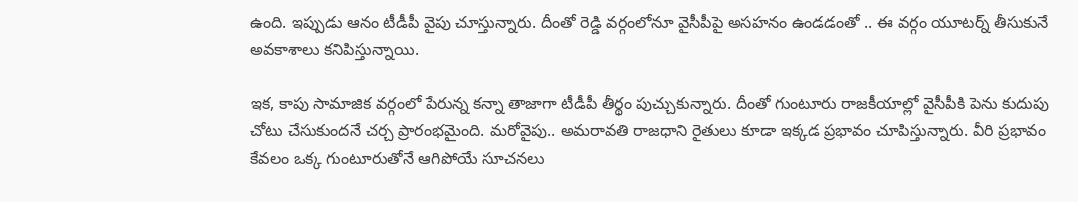ఉంది. ఇప్పుడు ఆనం టీడీపీ వైపు చూస్తున్నారు. దీంతో రెడ్డి వ‌ర్గంలోనూ వైసీపీపై అస‌హ‌నం ఉండ‌డంతో .. ఈ వ‌ర్గం యూట‌ర్న్ తీసుకునే అవ‌కాశాలు క‌నిపిస్తున్నాయి.

ఇక‌, కాపు సామాజిక వ‌ర్గంలో పేరున్న క‌న్నా తాజాగా టీడీపీ తీర్థం పుచ్చుకున్నారు. దీంతో గుంటూరు రాజ‌కీయాల్లో వైసీపీకి పెను కుదుపు చోటు చేసుకుంద‌నే చ‌ర్చ ప్రారంభ‌మైంది. మ‌రోవైపు.. అమ‌రావ‌తి రాజ‌ధాని రైతులు కూడా ఇక్క‌డ ప్ర‌భావం చూపిస్తున్నారు. వీరి ప్ర‌భావం కేవ‌లం ఒక్క గుంటూరుతోనే ఆగిపోయే సూచ‌న‌లు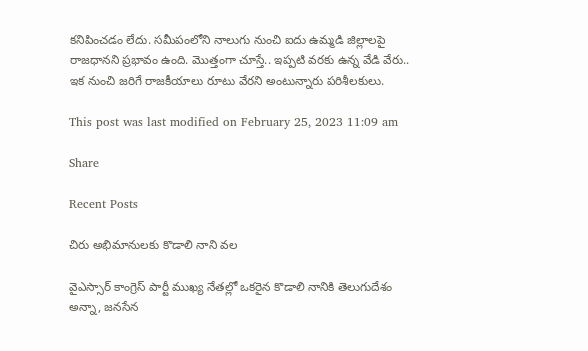క‌నిపించ‌డం లేదు. స‌మీపంలోని నాలుగు నుంచి ఐదు ఉమ్మ‌డి జిల్లాల‌పై రాజ‌ధాన‌ని ప్ర‌భావం ఉంది. మొత్తంగా చూస్తే.. ఇప్ప‌టి వ‌ర‌కు ఉన్న వేడి వేరు.. ఇక నుంచి జ‌రిగే రాజ‌కీయాలు రూటు వేరని అంటున్నారు ప‌రిశీల‌కులు.

This post was last modified on February 25, 2023 11:09 am

Share

Recent Posts

చిరు అభిమానుల‌కు కొడాలి నాని వ‌ల‌

వైఎస్సార్ కాంగ్రెస్ పార్టీ ముఖ్య నేత‌ల్లో ఒక‌రైన కొడాలి నానికి తెలుగుదేశం అన్నా, జ‌న‌సేన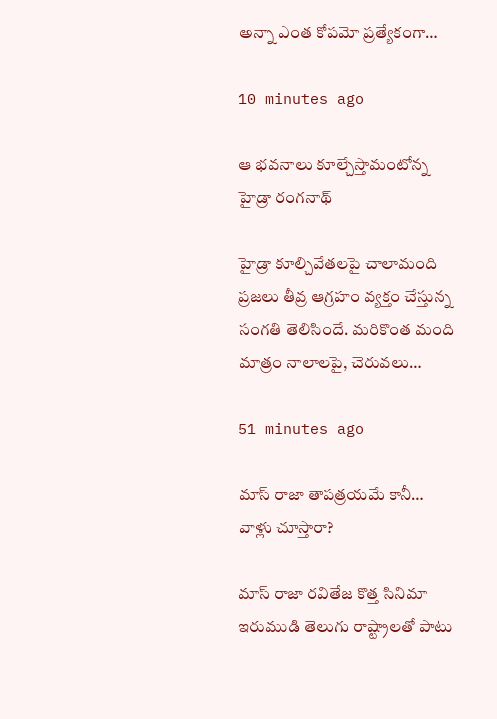అన్నా ఎంత కోప‌మో ప్ర‌త్యేకంగా…

10 minutes ago

ఆ భవనాలు కూల్చేస్తామంటోన్న హైడ్రా రంగనాథ్

హైడ్రా కూల్చివేతలపై చాలామంది ప్రజలు తీవ్ర ఆగ్రహం వ్యక్తం చేస్తున్న సంగతి తెలిసిందే. మరికొంత మంది మాత్రం నాలాలపై, చెరువలు…

51 minutes ago

మాస్ రాజా తాప‌త్ర‌యమే కానీ… వాళ్లు చూస్తారా?

మాస్ రాజా ర‌వితేజ కొత్త సినిమా ఇరుముడి తెలుగు రాష్ట్రాల‌తో పాటు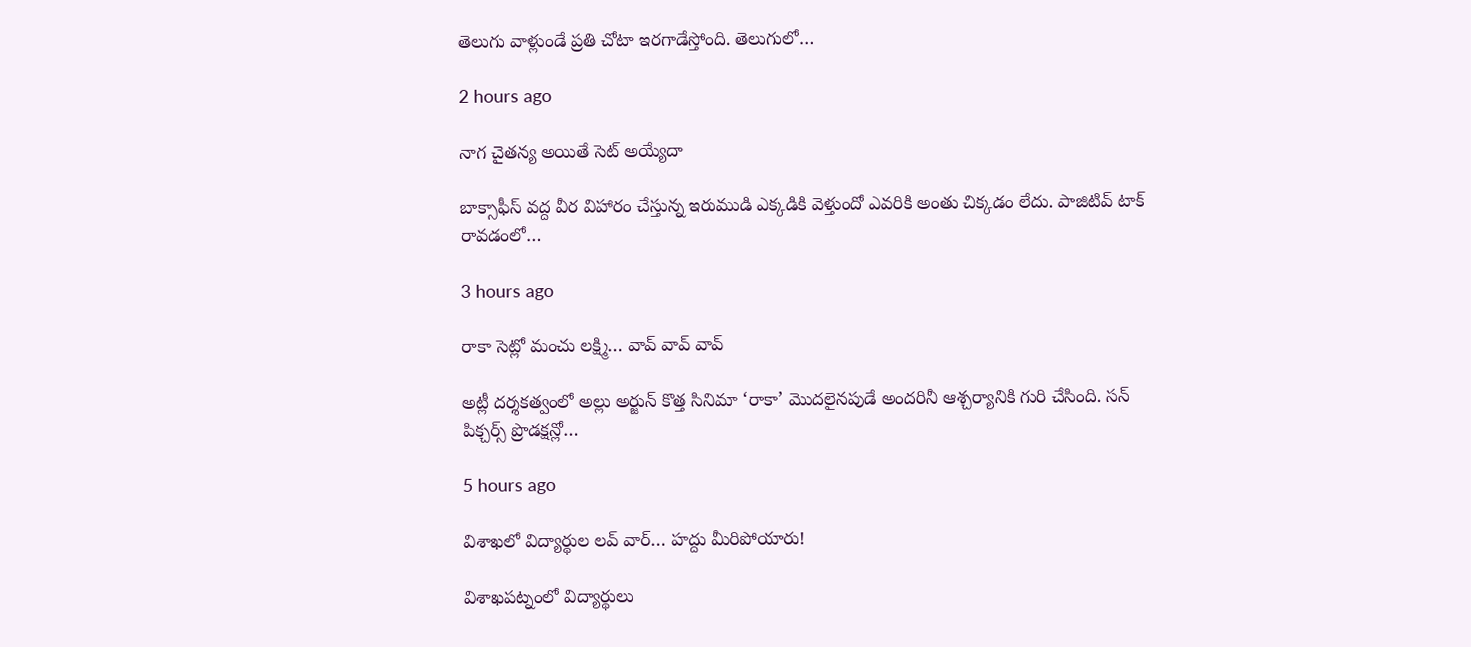తెలుగు వాళ్లుండే ప్ర‌తి చోటా ఇర‌గాడేస్తోంది. తెలుగులో…

2 hours ago

నాగ చైతన్య అయితే సెట్ అయ్యేదా

బాక్సాఫీస్ వద్ద వీర విహారం చేస్తున్న ఇరుముడి ఎక్కడికి వెళ్తుందో ఎవరికి అంతు చిక్కడం లేదు. పాజిటివ్ టాక్ రావడంలో…

3 hours ago

రాకా సెట్లో మంచు లక్ష్మి… వావ్ వావ్ వావ్

అట్లీ దర్శకత్వంలో అల్లు అర్జున్ కొత్త సినిమా ‘రాకా’ మొదలైనపుడే అందరినీ ఆశ్చర్యానికి గురి చేసింది. సన్ పిక్చర్స్ ప్రొడక్షన్లో…

5 hours ago

విశాఖలో విద్యార్థుల లవ్ వార్… హద్దు మీరిపోయారు!

విశాఖపట్నంలో విద్యార్థులు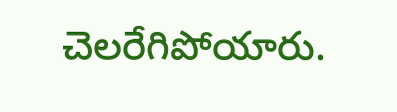చెలరేగిపోయారు.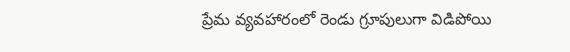ప్రేమ వ్యవహారంలో రెండు గ్రూపులుగా విడిపోయి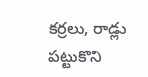కర్రలు, రాడ్లు పట్టుకొని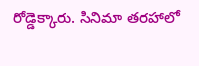రోడ్డెక్కారు. సినిమా తరహాలో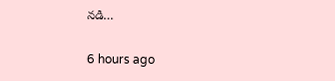నడి…

6 hours ago